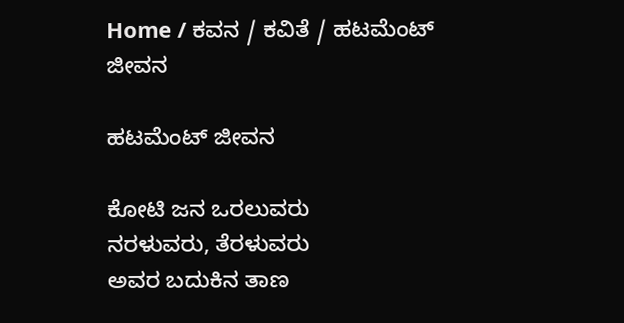Home / ಕವನ / ಕವಿತೆ / ಹಟಮೆಂಟ್ ಜೀವನ

ಹಟಮೆಂಟ್ ಜೀವನ

ಕೋಟಿ ಜನ ಒರಲುವರು
ನರಳುವರು, ತೆರಳುವರು
ಅವರ ಬದುಕಿನ ತಾಣ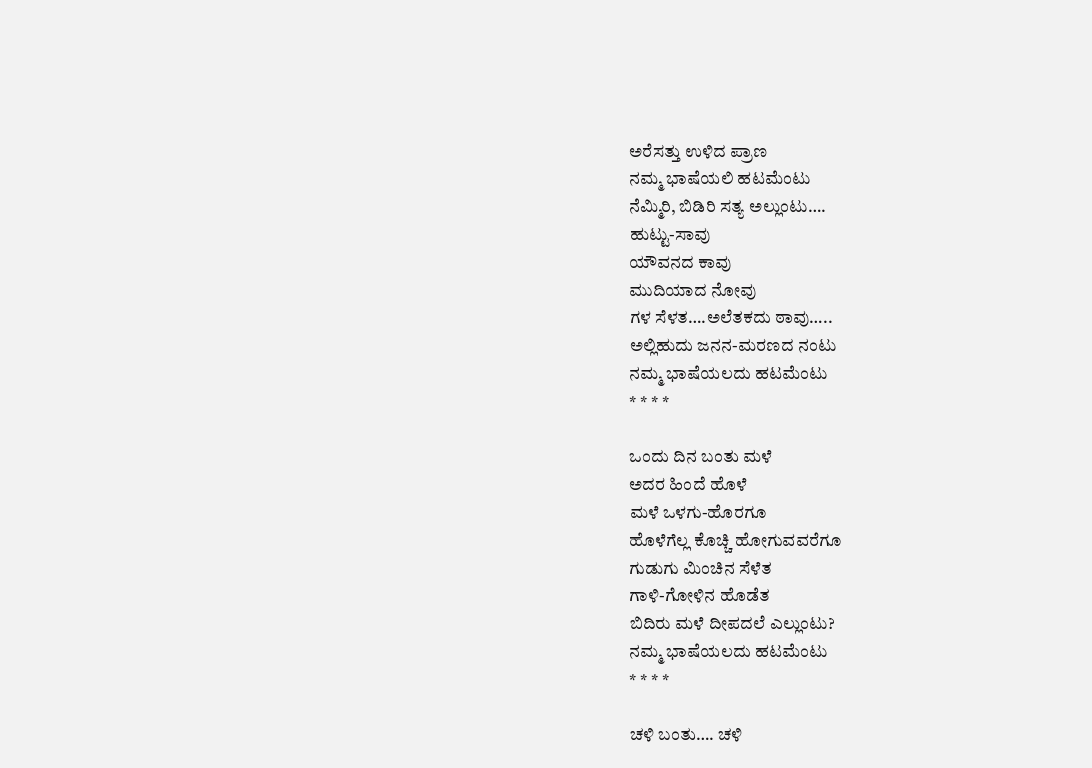ಅರೆಸತ್ತು ಉಳಿದ ಪ್ರಾಣ
ನಮ್ಮ ಭಾಷೆಯಲಿ ಹಟಮೆಂಟು
ನೆಮ್ಮಿರಿ, ಬಿಡಿರಿ ಸತ್ಯ ಅಲ್ಲುಂಟು….
ಹುಟ್ಟು-ಸಾವು
ಯೌವನದ ಕಾವು
ಮುದಿಯಾದ ನೋವು
ಗಳ ಸೆಳತ….ಅಲೆತಕದು ಠಾವು…..
ಅಲ್ಲಿಹುದು ಜನನ-ಮರಣದ ನಂಟು
ನಮ್ಮ ಭಾಷೆಯಲದು ಹಟಮೆಂಟು
* * * *

ಒಂದು ದಿನ ಬಂತು ಮಳೆ
ಅದರ ಹಿಂದೆ ಹೊಳೆ
ಮಳೆ ಒಳಗು-ಹೊರಗೂ
ಹೊಳೆಗೆಲ್ಲ ಕೊಚ್ಚಿ ಹೋಗುವವರೆಗೂ
ಗುಡುಗು ಮಿಂಚಿನ ಸೆಳೆತ
ಗಾಳಿ-ಗೋಳಿನ ಹೊಡೆತ
ಬಿದಿರು ಮಳೆ ದೀಪದಲೆ ಎಲ್ಲುಂಟು?
ನಮ್ಮ ಭಾಷೆಯಲದು ಹಟಮೆಂಟು
* * * *

ಚಳಿ ಬಂತು…. ಚಳಿ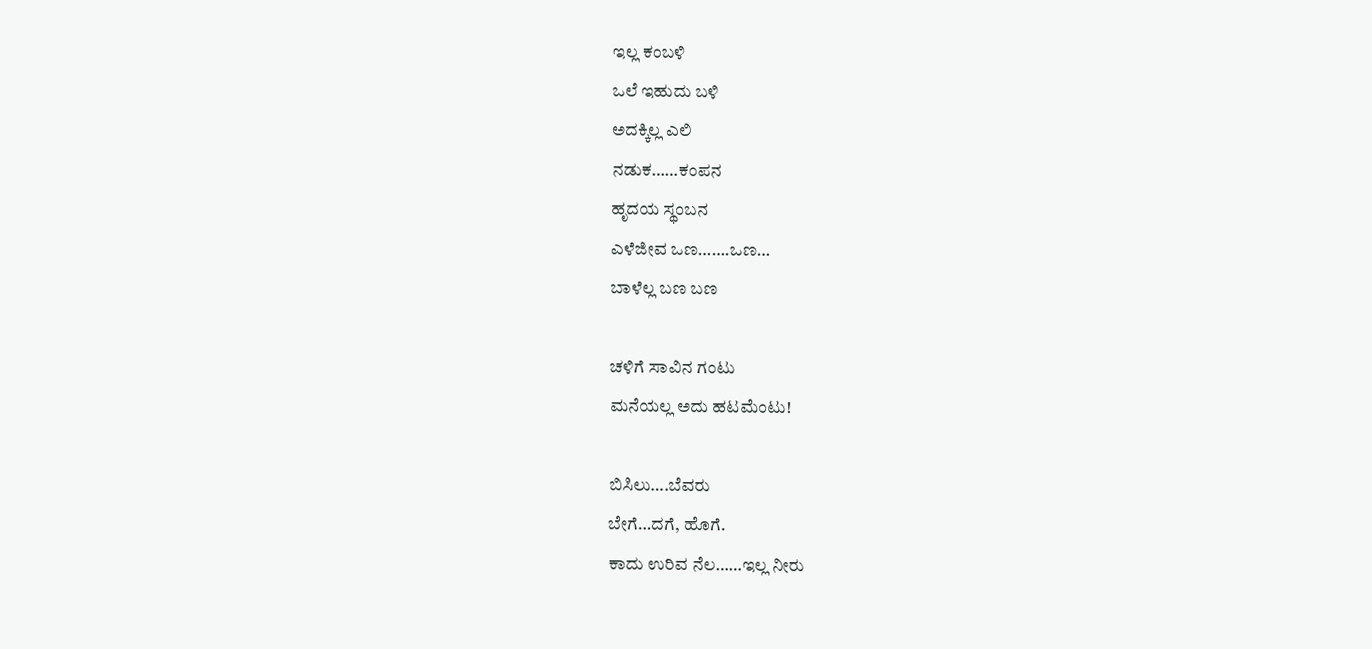ಇಲ್ಲ ಕಂಬಳಿ
ಒಲೆ ಇಹುದು ಬಳಿ
ಅದಕ್ಕಿಲ್ಲ ಎಲಿ
ನಡುಕ……ಕಂಪನ
ಹೃದಯ ಸ್ಥಂಬನ
ಎಳೆಜೀವ ಒಣ…….ಒಣ…
ಬಾಳೆಲ್ಲ ಬಣ ಬಣ

ಚಳಿಗೆ ಸಾವಿನ ಗಂಟು
ಮನೆಯಲ್ಲ ಅದು ಹಟಮೆಂಟು!

ಬಿಸಿಲು….ಬೆವರು
ಬೇಗೆ…ದಗೆ, ಹೊಗೆ.
ಕಾದು ಉರಿವ ನೆಲ……ಇಲ್ಲ ನೀರು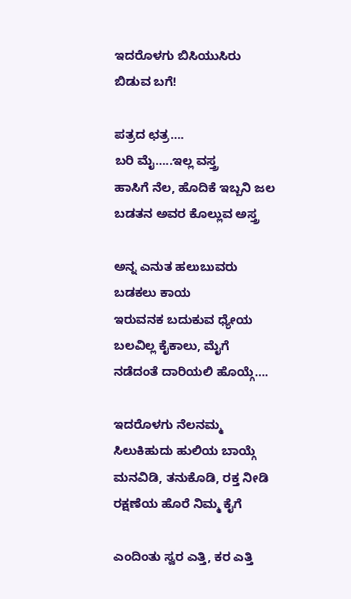ಇದರೊಳಗು ಬಿಸಿಯುಸಿರು
ಬಿಡುವ ಬಗೆ!

ಪತ್ರದ ಛತ್ರ….
ಬರಿ ಮೈ…..ಇಲ್ಲ ವಸ್ತ್ರ
ಹಾಸಿಗೆ ನೆಲ, ಹೊದಿಕೆ ಇಬ್ಬನಿ ಜಲ
ಬಡತನ ಅವರ ಕೊಲ್ಲುವ ಅಸ್ತ್ರ

ಅನ್ನ ಎನುತ ಹಲುಬುವರು
ಬಡಕಲು ಕಾಯ
ಇರುವನಕ ಬದುಕುವ ಧ್ಯೇಯ
ಬಲವಿಲ್ಲ ಕೈಕಾಲು, ಮೈಗೆ
ನಡೆದಂತೆ ದಾರಿಯಲಿ ಹೊಯ್ಗೆ….

ಇದರೊಳಗು ನೆಲನಮ್ಮ
ಸಿಲುಕಿಹುದು ಹುಲಿಯ ಬಾಯ್ಗೆ
ಮನವಿಡಿ, ತನುಕೊಡಿ, ರಕ್ತ ನೀಡಿ
ರಕ್ಷಣೆಯ ಹೊರೆ ನಿಮ್ಮ ಕೈಗೆ

ಎಂದಿಂತು ಸ್ವರ ಎತ್ತಿ, ಕರ ಎತ್ತಿ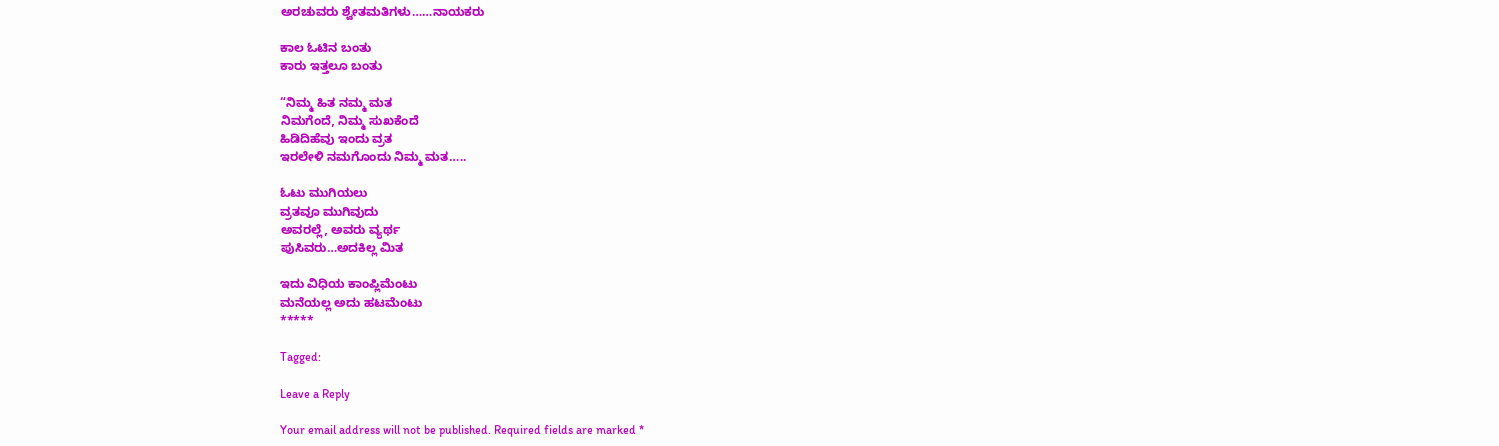ಅರಚುವರು ಶ್ವೇತಮತಿಗಳು……ನಾಯಕರು

ಕಾಲ ಓಟಿನ ಬಂತು
ಕಾರು ಇತ್ತಲೂ ಬಂತು

“ನಿಮ್ಮ ಹಿತ ನಮ್ಮ ಮತ
ನಿಮಗೆಂದೆ, ನಿಮ್ಮ ಸುಖಕೆಂದೆ
ಹಿಡಿದಿಹೆವು ಇಂದು ವ್ರತ
ಇರಲೇಳಿ ನಮಗೊಂದು ನಿಮ್ಮ ಮತ…..

ಓಟು ಮುಗಿಯಲು
ವ್ರತವೂ ಮುಗಿವುದು
ಅವರಲ್ಲೆ, ಅವರು ವ್ಯರ್ಥ
ಪುಸಿವರು…ಅದಕಿಲ್ಲ ಮಿತ

ಇದು ವಿಧಿಯ ಕಾಂಪ್ಲಿಮೆಂಟು
ಮನೆಯಲ್ಲ ಅದು ಹಟಮೆಂಟು
*****

Tagged:

Leave a Reply

Your email address will not be published. Required fields are marked *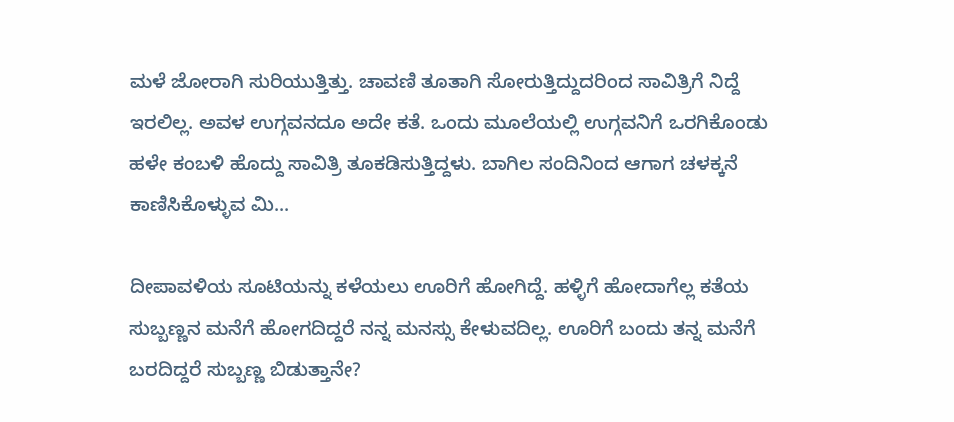ಮಳೆ ಜೋರಾಗಿ ಸುರಿಯುತ್ತಿತ್ತು. ಚಾವಣಿ ತೂತಾಗಿ ಸೋರುತ್ತಿದ್ದುದರಿಂದ ಸಾವಿತ್ರಿಗೆ ನಿದ್ದೆ ಇರಲಿಲ್ಲ. ಅವಳ ಉಗ್ಗವನದೂ ಅದೇ ಕತೆ. ಒಂದು ಮೂಲೆಯಲ್ಲಿ ಉಗ್ಗವನಿಗೆ ಒರಗಿಕೊಂಡು ಹಳೇ ಕಂಬಳಿ ಹೊದ್ದು ಸಾವಿತ್ರಿ ತೂಕಡಿಸುತ್ತಿದ್ದಳು. ಬಾಗಿಲ ಸಂದಿನಿಂದ ಆಗಾಗ ಚಳಕ್ಕನೆ ಕಾಣಿಸಿಕೊಳ್ಳುವ ಮಿ...

ದೀಪಾವಳಿಯ ಸೂಟಿಯನ್ನು ಕಳೆಯಲು ಊರಿಗೆ ಹೋಗಿದ್ದೆ. ಹಳ್ಳಿಗೆ ಹೋದಾಗೆಲ್ಲ ಕತೆಯ ಸುಬ್ಬಣ್ಣನ ಮನೆಗೆ ಹೋಗದಿದ್ದರೆ ನನ್ನ ಮನಸ್ಸು ಕೇಳುವದಿಲ್ಲ. ಊರಿಗೆ ಬಂದು ತನ್ನ ಮನೆಗೆ ಬರದಿದ್ದರೆ ಸುಬ್ಬಣ್ಣ ಬಿಡುತ್ತಾನೇ?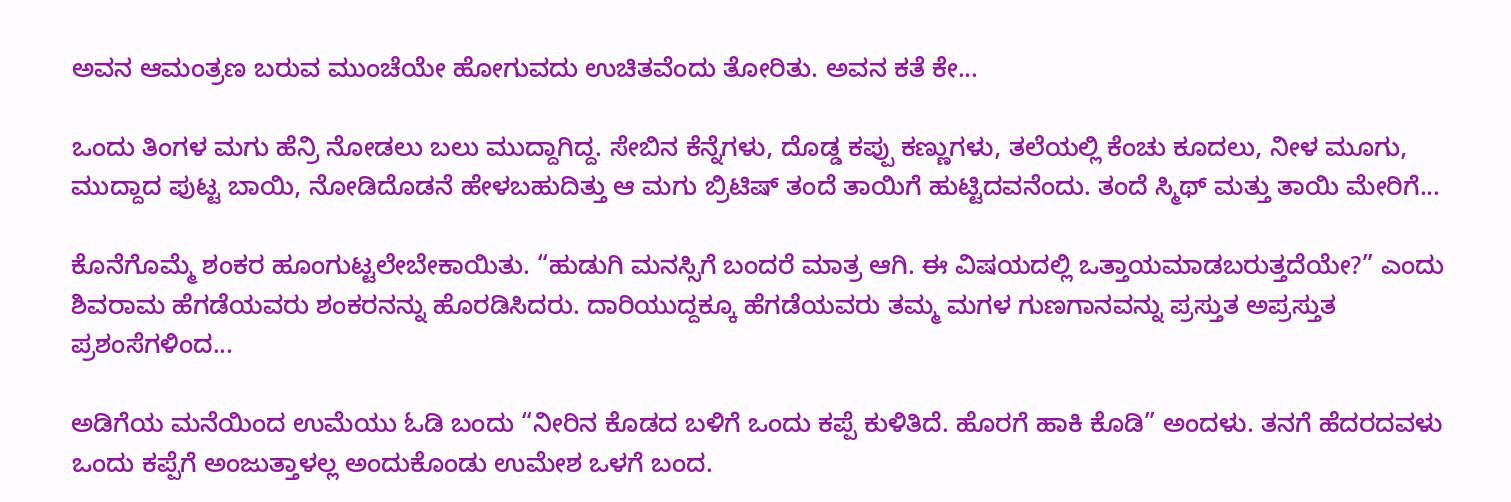ಅವನ ಆಮಂತ್ರಣ ಬರುವ ಮುಂಚೆಯೇ ಹೋಗುವದು ಉಚಿತವೆಂದು ತೋರಿತು. ಅವನ ಕತೆ ಕೇ...

ಒಂದು ತಿಂಗಳ ಮಗು ಹೆನ್ರಿ ನೋಡಲು ಬಲು ಮುದ್ದಾಗಿದ್ದ. ಸೇಬಿನ ಕೆನ್ನೆಗಳು, ದೊಡ್ಡ ಕಪ್ಪು ಕಣ್ಣುಗಳು, ತಲೆಯಲ್ಲಿ ಕೆಂಚು ಕೂದಲು, ನೀಳ ಮೂಗು, ಮುದ್ದಾದ ಪುಟ್ಟ ಬಾಯಿ, ನೋಡಿದೊಡನೆ ಹೇಳಬಹುದಿತ್ತು ಆ ಮಗು ಬ್ರಿಟಿಷ್ ತಂದೆ ತಾಯಿಗೆ ಹುಟ್ಟಿದವನೆಂದು. ತಂದೆ ಸ್ಮಿಥ್ ಮತ್ತು ತಾಯಿ ಮೇರಿಗೆ...

ಕೊನೆಗೊಮ್ಮೆ ಶಂಕರ ಹೂಂಗುಟ್ಟಲೇಬೇಕಾಯಿತು. “ಹುಡುಗಿ ಮನಸ್ಸಿಗೆ ಬಂದರೆ ಮಾತ್ರ ಆಗಿ. ಈ ವಿಷಯದಲ್ಲಿ ಒತ್ತಾಯಮಾಡಬರುತ್ತದೆಯೇ?” ಎಂದು ಶಿವರಾಮ ಹೆಗಡೆಯವರು ಶಂಕರನನ್ನು ಹೊರಡಿಸಿದರು. ದಾರಿಯುದ್ದಕ್ಕೂ ಹೆಗಡೆಯವರು ತಮ್ಮ ಮಗಳ ಗುಣಗಾನವನ್ನು ಪ್ರಸ್ತುತ ಅಪ್ರಸ್ತುತ ಪ್ರಶಂಸೆಗಳಿಂದ...

ಅಡಿಗೆಯ ಮನೆಯಿಂದ ಉಮೆಯು ಓಡಿ ಬಂದು “ನೀರಿನ ಕೊಡದ ಬಳಿಗೆ ಒಂದು ಕಪ್ಪೆ ಕುಳಿತಿದೆ. ಹೊರಗೆ ಹಾಕಿ ಕೊಡಿ” ಅಂದಳು. ತನಗೆ ಹೆದರದವಳು ಒಂದು ಕಪ್ಪೆಗೆ ಅಂಜುತ್ತಾಳಲ್ಲ ಅಂದುಕೊಂಡು ಉಮೇಶ ಒಳಗೆ ಬಂದ.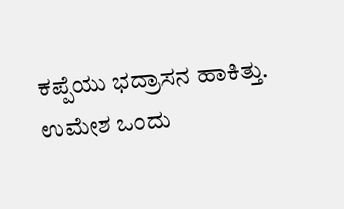ಕಪ್ಪೆಯು ಭದ್ರಾಸನ ಹಾಕಿತ್ತು. ಉಮೇಶ ಒಂದು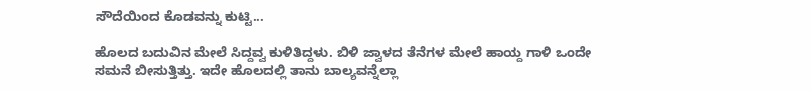ಸೌದೆಯಿಂದ ಕೊಡವನ್ನು ಕುಟ್ಟಿ...

ಹೊಲದ ಬದುವಿನ ಮೇಲೆ ಸಿದ್ದವ್ವ ಕುಳಿತಿದ್ದಳು. ಬಿಳಿ ಜ್ವಾಳದ ತೆನೆಗಳ ಮೇಲೆ ಹಾಯ್ದ ಗಾಳಿ ಒಂದೇ ಸಮನೆ ಬೀಸುತ್ತಿತ್ತು. ಇದೇ ಹೊಲದಲ್ಲಿ ತಾನು ಬಾಲ್ಯವನ್ನೆಲ್ಲಾ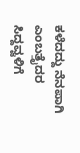ಕಳೆದದ್ದು ನೆನಪಾಗಿ ಎಂಬತ್ತೈದರ ಸಿದ್ದವ್ವಳಿಗೆ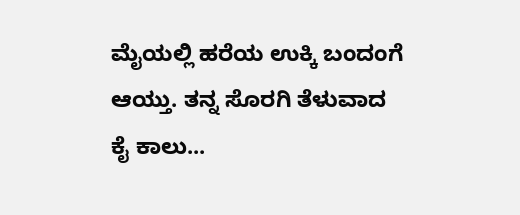ಮೈಯಲ್ಲಿ ಹರೆಯ ಉಕ್ಕಿ ಬಂದಂಗೆ ಆಯ್ತು. ತನ್ನ ಸೊರಗಿ ತೆಳುವಾದ ಕೈ ಕಾಲು...